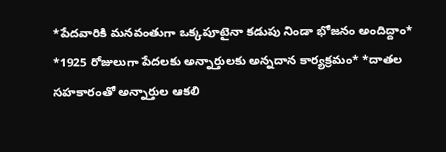*పేదవారికి మనవంతుగా ఒక్కపూటైనా కడుపు నిండా భోజనం అందిద్దాం* *1925 రోజులుగా పేదలకు అన్నార్తులకు అన్నదాన కార్యక్రమం* *దాతల సహకారంతో అన్నార్తుల ఆకలి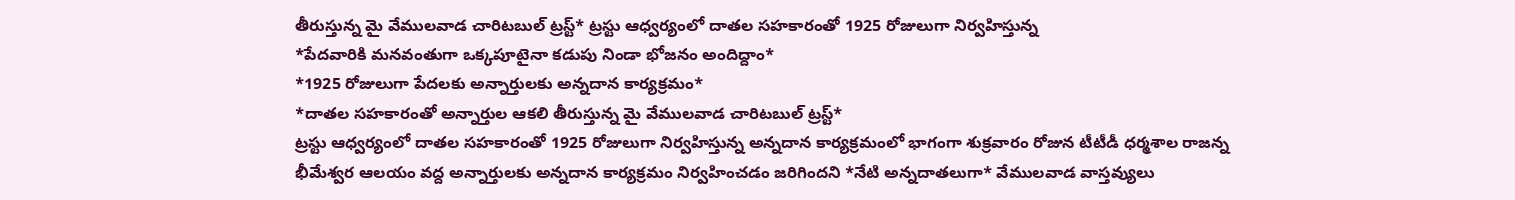తీరుస్తున్న మై వేములవాడ చారిటబుల్ ట్రస్ట్* ట్రస్టు ఆధ్వర్యంలో దాతల సహకారంతో 1925 రోజులుగా నిర్వహిస్తున్న
*పేదవారికి మనవంతుగా ఒక్కపూటైనా కడుపు నిండా భోజనం అందిద్దాం*
*1925 రోజులుగా పేదలకు అన్నార్తులకు అన్నదాన కార్యక్రమం*
*దాతల సహకారంతో అన్నార్తుల ఆకలి తీరుస్తున్న మై వేములవాడ చారిటబుల్ ట్రస్ట్*
ట్రస్టు ఆధ్వర్యంలో దాతల సహకారంతో 1925 రోజులుగా నిర్వహిస్తున్న అన్నదాన కార్యక్రమంలో భాగంగా శుక్రవారం రోజున టీటీడీ ధర్మశాల రాజన్న భీమేశ్వర ఆలయం వద్ద అన్నార్తులకు అన్నదాన కార్యక్రమం నిర్వహించడం జరిగిందని *నేటి అన్నదాతలుగా* వేములవాడ వాస్తవ్యులు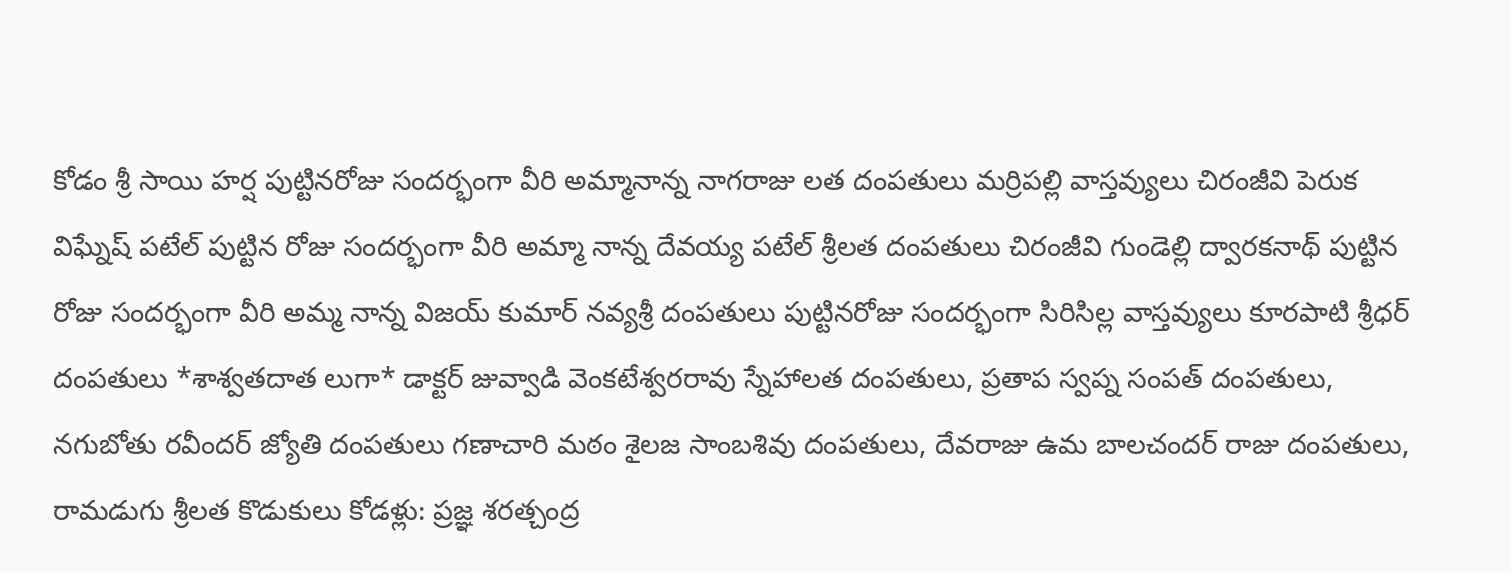కోడం శ్రీ సాయి హర్ష పుట్టినరోజు సందర్భంగా వీరి అమ్మానాన్న నాగరాజు లత దంపతులు మర్రిపల్లి వాస్తవ్యులు చిరంజీవి పెరుక విఘ్నేష్ పటేల్ పుట్టిన రోజు సందర్భంగా వీరి అమ్మా నాన్న దేవయ్య పటేల్ శ్రీలత దంపతులు చిరంజీవి గుండెల్లి ద్వారకనాథ్ పుట్టిన రోజు సందర్భంగా వీరి అమ్మ నాన్న విజయ్ కుమార్ నవ్యశ్రీ దంపతులు పుట్టినరోజు సందర్భంగా సిరిసిల్ల వాస్తవ్యులు కూరపాటి శ్రీధర్ దంపతులు *శాశ్వతదాత లుగా* డాక్టర్ జువ్వాడి వెంకటేశ్వరరావు స్నేహాలత దంపతులు, ప్రతాప స్వప్న సంపత్ దంపతులు, నగుబోతు రవీందర్ జ్యోతి దంపతులు గణాచారి మఠం శైలజ సాంబశివు దంపతులు, దేవరాజు ఉమ బాలచందర్ రాజు దంపతులు, రామడుగు శ్రీలత కొడుకులు కోడళ్లు: ప్రజ్ఞ శరత్చంద్ర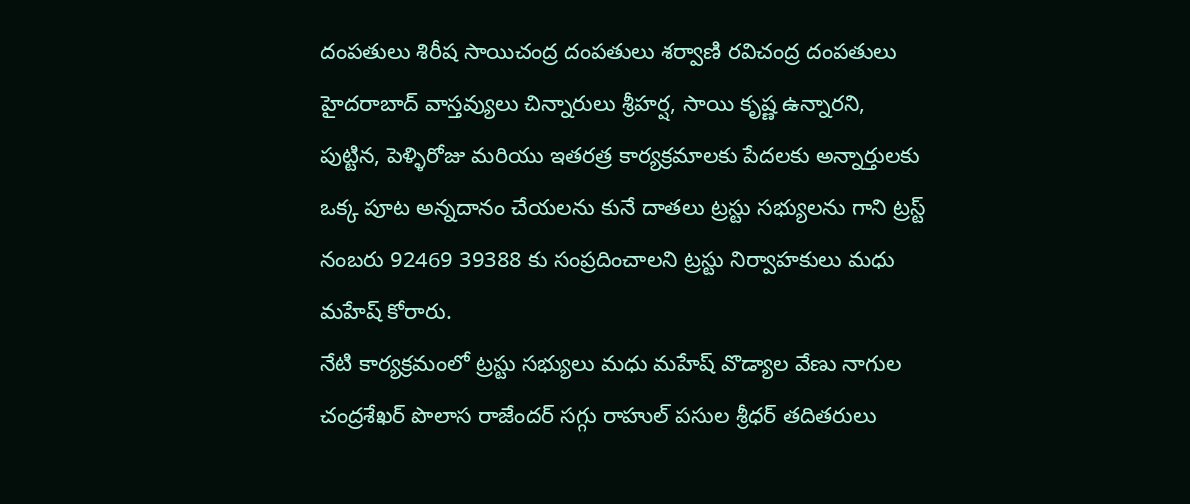దంపతులు శిరీష సాయిచంద్ర దంపతులు శర్వాణి రవిచంద్ర దంపతులు హైదరాబాద్ వాస్తవ్యులు చిన్నారులు శ్రీహర్ష, సాయి కృష్ణ ఉన్నారని, పుట్టిన, పెళ్ళిరోజు మరియు ఇతరత్ర కార్యక్రమాలకు పేదలకు అన్నార్తులకు ఒక్క పూట అన్నదానం చేయలను కునే దాతలు ట్రస్టు సభ్యులను గాని ట్రస్ట్ నంబరు 92469 39388 కు సంప్రదించాలని ట్రస్టు నిర్వాహకులు మధు మహేష్ కోరారు.
నేటి కార్యక్రమంలో ట్రస్టు సభ్యులు మధు మహేష్ వొడ్యాల వేణు నాగుల చంద్రశేఖర్ పొలాస రాజేందర్ సగ్గు రాహుల్ పసుల శ్రీధర్ తదితరులు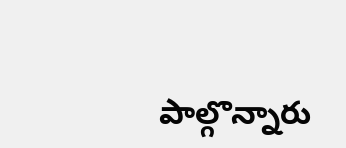పాల్గొన్నారు